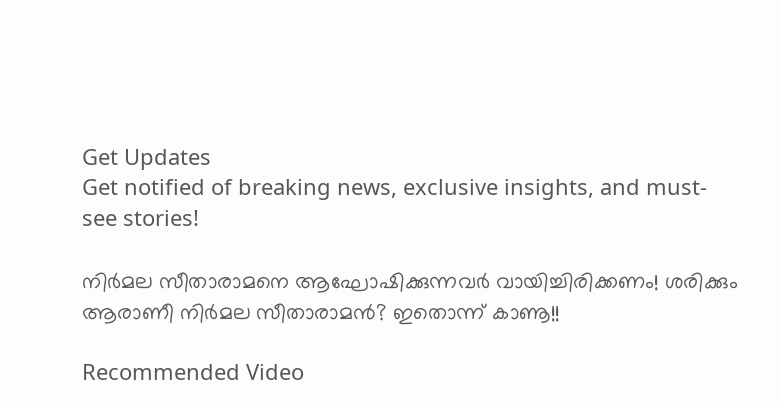Get Updates
Get notified of breaking news, exclusive insights, and must-see stories!

നിര്‍മല സീതാരാമനെ ആഘോഷിക്കുന്നവര്‍ വായിച്ചിരിക്കണം! ശരിക്കും ആരാണീ നിർമല സീതാരാമൻ? ഇതൊന്ന് കാണൂ!!

Recommended Video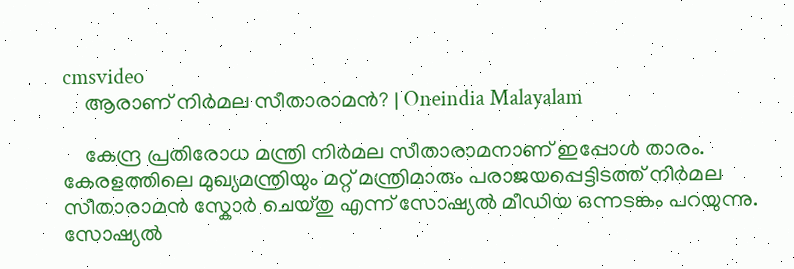cmsvideo
    ആരാണ് നിർമല സീതാരാമൻ? | Oneindia Malayalam

    കേന്ദ്ര പ്രതിരോധ മന്ത്രി നിർമല സീതാരാമനാണ് ഇപ്പോൾ താരം. കേരളത്തിലെ മുഖ്യമന്ത്രിയും മറ്റ് മന്ത്രിമാരും പരാജയപ്പെട്ടിടത്ത് നിർമല സീതാരാമൻ സ്കോർ ചെയ്തു എന്ന് സോഷ്യൽ മീഡിയ ഒന്നടങ്കം പറയുന്നു. സോഷ്യല്‍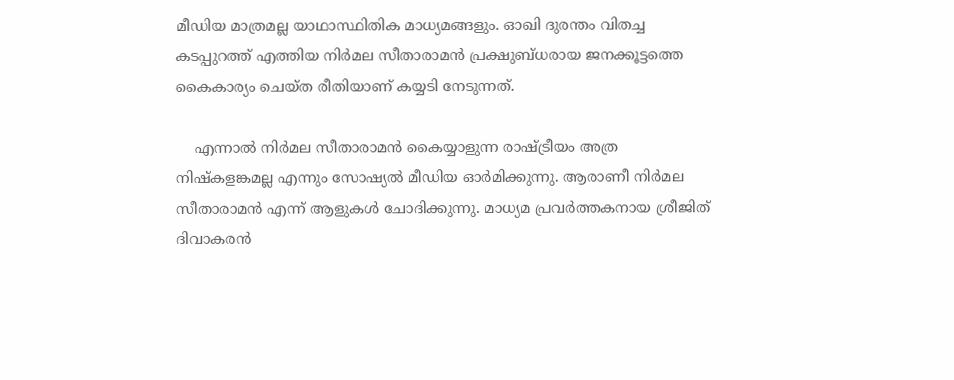മീഡിയ മാത്രമല്ല യാഥാസ്ഥിതിക മാധ്യമങ്ങളും. ഓഖി ദുരന്തം വിതച്ച കടപ്പുറത്ത് എത്തിയ നിർമല സീതാരാമന്‍ പ്രക്ഷുബ്ധരായ ജനക്കൂട്ടത്തെ കൈകാര്യം ചെയ്ത രീതിയാണ് കയ്യടി നേടുന്നത്.

    എന്നാല്‍ നിർമല സീതാരാമൻ കൈയ്യാളുന്ന രാഷ്ട്രീയം അത്ര നിഷ്കളങ്കമല്ല എന്നും സോഷ്യൽ മീഡിയ ഓർമിക്കുന്നു. ആരാണീ നിർമല സീതാരാമൻ എന്ന് ആളുകൾ ചോദിക്കുന്നു. മാധ്യമ പ്രവര്‍ത്തകനായ ശ്രീജിത് ദിവാകരൻ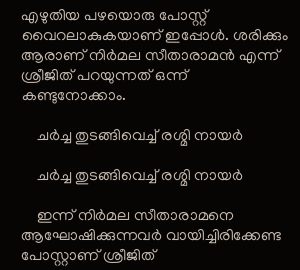എഴുതിയ പഴയൊരു പോസ്റ്റ് വൈറലാകുകയാണ് ഇപ്പോൾ. ശരിക്കും ആരാണ് നിർമല സീതാരാമൻ എന്ന് ശ്രീജിത് പറയുന്നത് ഒന്ന് കണ്ടുനോക്കാം.

    ചർച്ച തുടങ്ങിവെച്ച് രശ്മി നായർ

    ചർച്ച തുടങ്ങിവെച്ച് രശ്മി നായർ

    ഇന്ന് നിര്‍മല സീതാരാമനെ ആഘോഷിക്കുന്നവര്‍ വായിച്ചിരിക്കേണ്ട പോസ്റ്റാണ് ശ്രീജിത്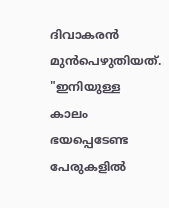ദിവാകരൻ മുന്‍പെഴുതിയത്. "ഇനിയുള്ള കാലം ഭയപ്പെടേണ്ട പേരുകളിൽ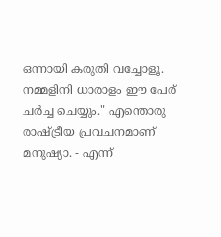ഒന്നായി കരുതി വച്ചോളൂ. നമ്മളിനി ധാരാളം ഈ പേര് ചർച്ച ചെയ്യും." എന്തൊരു രാഷ്ട്രീയ പ്രവചനമാണ് മനുഷ്യാ. - എന്ന്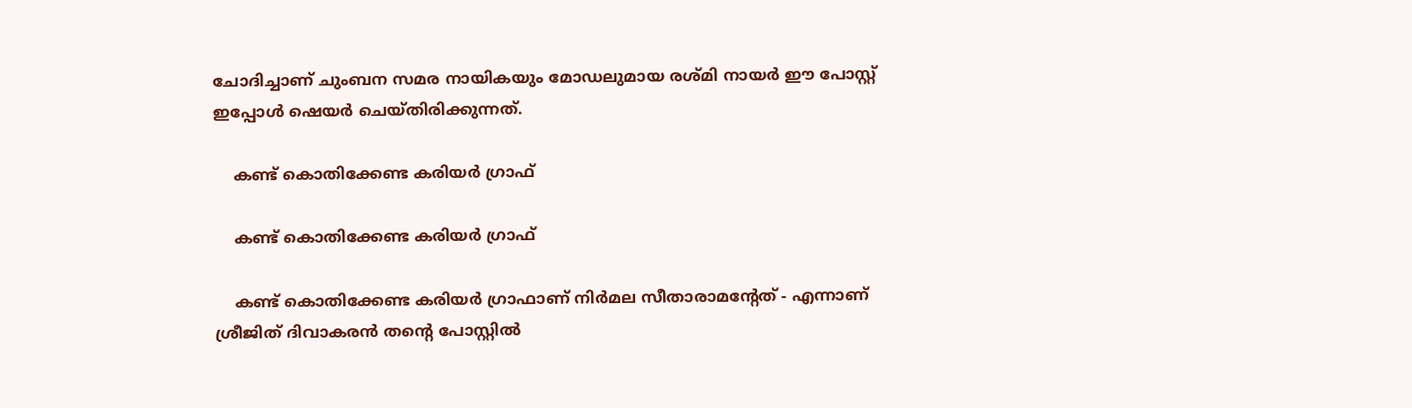ചോദിച്ചാണ് ചുംബന സമര നായികയും മോഡലുമായ രശ്മി നായർ ഈ പോസ്റ്റ് ഇപ്പോൾ ഷെയർ ചെയ്തിരിക്കുന്നത്.

    കണ്ട് കൊതിക്കേണ്ട കരിയർ ഗ്രാഫ്

    കണ്ട് കൊതിക്കേണ്ട കരിയർ ഗ്രാഫ്

    കണ്ട് കൊതിക്കേണ്ട കരിയർ ഗ്രാഫാണ് നിർമല സീതാരാമന്റേത് - എന്നാണ് ശ്രീജിത് ദിവാകരൻ തന്റെ പോസ്റ്റിൽ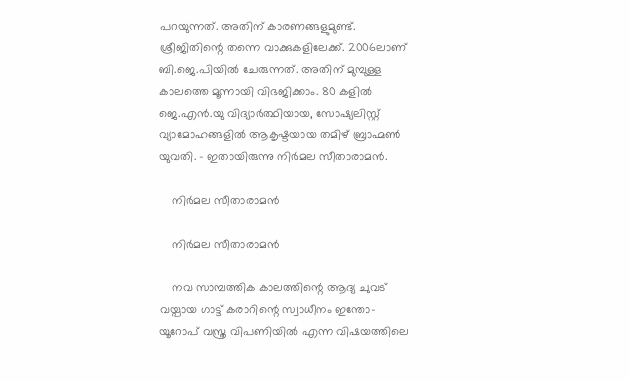പറയുന്നത്. അതിന് കാരണങ്ങളുമുണ്ട്. ശ്രീജിതിന്റെ തന്നെ വാക്കുകളിലേക്ക്. 2006ലാണ് ബി.ജെ.പിയിൽ ചേരുന്നത്. അതിന് മുമ്പുള്ള കാലത്തെ മൂന്നായി വിഭജിക്കാം. 80 കളിൽ ജെ.എൻ.യു വിദ്യാർത്ഥിയായ, സോഷ്യലിസ്റ്റ് വ്യാമോഹങ്ങളിൽ ആകൃഷ്ടയായ തമിഴ് ബ്രാഹ്മൺ യുവതി. - ഇതായിരുന്നു നിർമല സീതാരാമൻ.

    നിർമല സീതാരാമൻ

    നിർമല സീതാരാമൻ

    നവ സാമ്പത്തിക കാലത്തിന്റെ ആദ്യ ചുവട് വയ്പായ ഗാട്ട് കരാറിന്റെ സ്വാധീനം ഇന്തോ- യൂറോപ് വസ്ത്ര വിപണിയിൽ എന്ന വിഷയത്തിലെ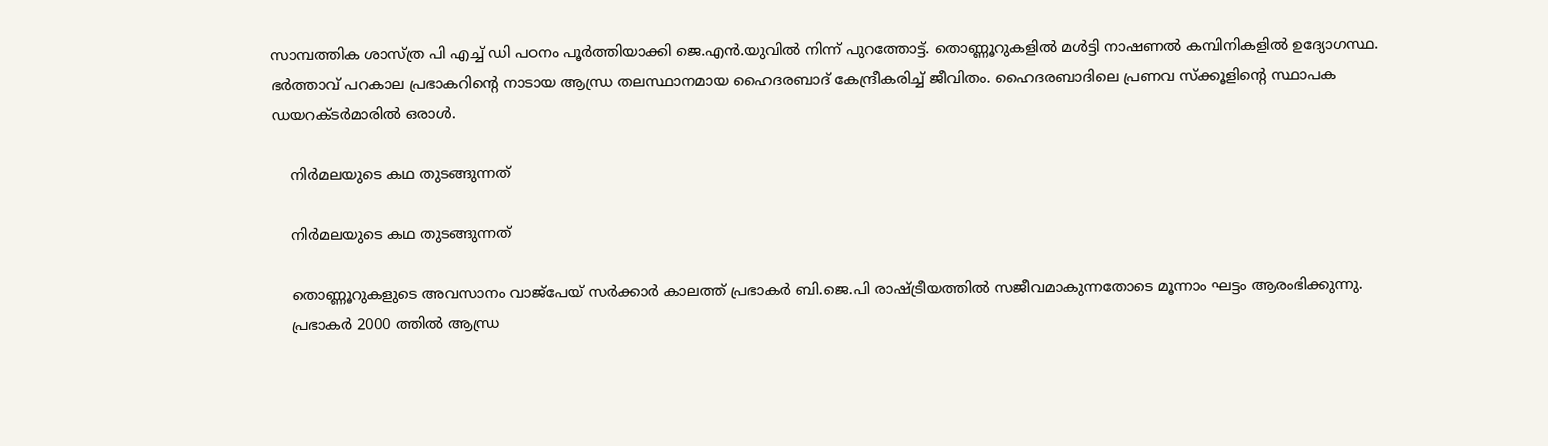സാമ്പത്തിക ശാസ്ത്ര പി എച്ച് ഡി പഠനം പൂർത്തിയാക്കി ജെ.എൻ.യുവിൽ നിന്ന് പുറത്തോട്ട്. തൊണ്ണൂറുകളിൽ മൾട്ടി നാഷണൽ കമ്പിനികളിൽ ഉദ്യോഗസ്ഥ. ഭർത്താവ് പറകാല പ്രഭാകറിന്റെ നാടായ ആന്ധ്ര തലസ്ഥാനമായ ഹൈദരബാദ് കേന്ദ്രീകരിച്ച് ജീവിതം. ഹൈദരബാദിലെ പ്രണവ സ്ക്കൂളിന്റെ സ്ഥാപക ഡയറക്ടർമാരിൽ ഒരാൾ.

    നിർമലയുടെ കഥ തുടങ്ങുന്നത്

    നിർമലയുടെ കഥ തുടങ്ങുന്നത്

    തൊണ്ണൂറുകളുടെ അവസാനം വാജ്പേയ് സർക്കാർ കാലത്ത് പ്രഭാകർ ബി.ജെ.പി രാഷ്ട്രീയത്തിൽ സജീവമാകുന്നതോടെ മൂന്നാം ഘട്ടം ആരംഭിക്കുന്നു.
    പ്രഭാകർ 2000 ത്തിൽ ആന്ധ്ര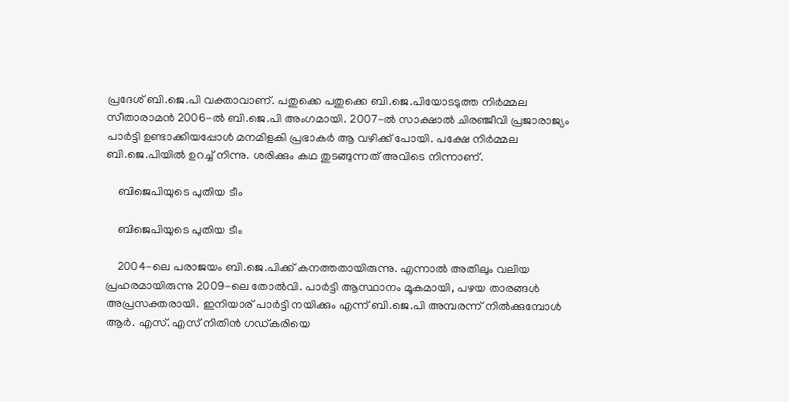പ്രദേശ് ബി.ജെ.പി വക്താവാണ്. പതുക്കെ പതുക്കെ ബി.ജെ.പിയോടടുത്ത നിർമ്മല സീതാരാമൻ 2006-ൽ ബി.ജെ.പി അംഗമായി. 2007-ൽ സാക്ഷാൽ ചിരഞ്ജീവി പ്രജാരാജ്യം പാർട്ടി ഉണ്ടാക്കിയപ്പോൾ മനമിളകി പ്രഭാകർ ആ വഴിക്ക് പോയി. പക്ഷേ നിർമ്മല ബി.ജെ.പിയിൽ ഉറച്ച് നിന്നു. ശരിക്കും കഥ തുടങ്ങുന്നത് അവിടെ നിന്നാണ്.

    ബിജെപിയുടെ പുതിയ ടീം

    ബിജെപിയുടെ പുതിയ ടീം

    2004-ലെ പരാജയം ബി.ജെ.പിക്ക് കനത്തതായിരുന്നു. എന്നാൽ അതിലും വലിയ പ്രഹരമായിരുന്നു 2009-ലെ തോൽവി. പാർട്ടി ആസ്ഥാനം മൂകമായി, പഴയ താരങ്ങൾ അപ്രസക്തരായി. ഇനിയാര് പാർട്ടി നയിക്കും എന്ന് ബി.ജെ.പി അമ്പരന്ന് നിൽക്കുമ്പോൾ ആർ. എസ്. എസ് നിതിൻ ഗഡ്കരിയെ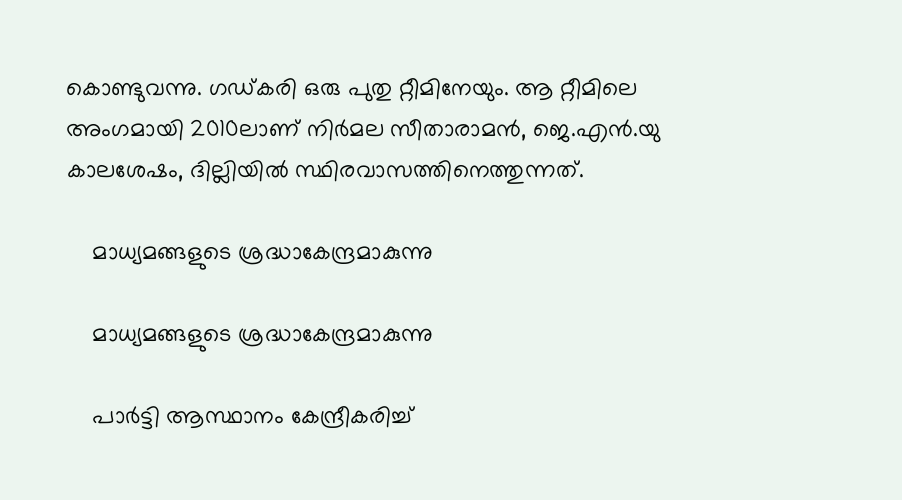കൊണ്ടുവന്നു. ഗഡ്കരി ഒരു പുതു റ്റീമിനേയും. ആ റ്റീമിലെ അംഗമായി 2010ലാണ് നിർമല സീതാരാമൻ, ജെ.എൻ.യു കാലശേഷം, ദില്ലിയിൽ സ്ഥിരവാസത്തിനെത്തുന്നത്.

    മാധ്യമങ്ങളുടെ ശ്രദ്ധാകേന്ദ്രമാകുന്നു

    മാധ്യമങ്ങളുടെ ശ്രദ്ധാകേന്ദ്രമാകുന്നു

    പാർട്ടി ആസ്ഥാനം കേന്ദ്രീകരിച്ച്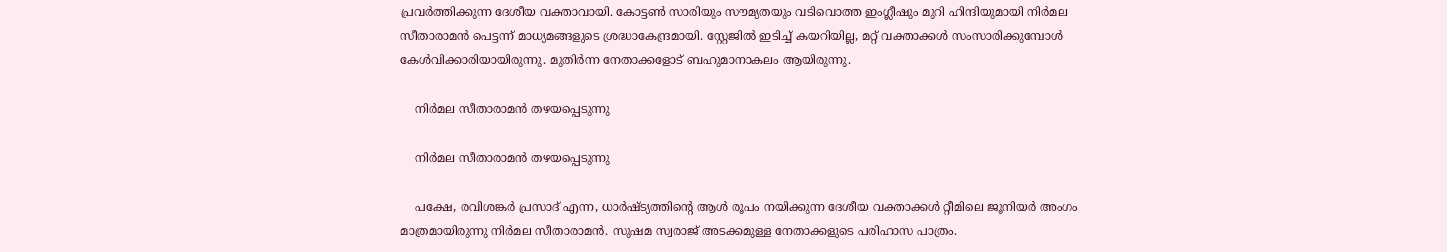പ്രവർത്തിക്കുന്ന ദേശീയ വക്താവായി. കോട്ടൺ സാരിയും സൗമ്യതയും വടിവൊത്ത ഇംഗ്ലീഷും മുറി ഹിന്ദിയുമായി നിർമല സീതാരാമൻ പെട്ടന്ന് മാധ്യമങ്ങളുടെ ശ്രദ്ധാകേന്ദ്രമായി. സ്റ്റേജിൽ ഇടിച്ച് കയറിയില്ല, മറ്റ് വക്താക്കൾ സംസാരിക്കുമ്പോൾ കേൾവിക്കാരിയായിരുന്നു. മുതിർന്ന നേതാക്കളോട് ബഹുമാനാകലം ആയിരുന്നു.

    നിർമല സീതാരാമൻ തഴയപ്പെടുന്നു

    നിർമല സീതാരാമൻ തഴയപ്പെടുന്നു

    പക്ഷേ, രവിശങ്കർ പ്രസാദ് എന്ന, ധാർഷ്ട്യത്തിന്റെ ആൾ രൂപം നയിക്കുന്ന ദേശീയ വക്താക്കൾ റ്റീമിലെ ജൂനിയർ അംഗം മാത്രമായിരുന്നു നിർമല സീതാരാമൻ. സുഷമ സ്വരാജ് അടക്കമുള്ള നേതാക്കളുടെ പരിഹാസ പാത്രം.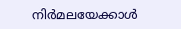നിർമലയേക്കാൾ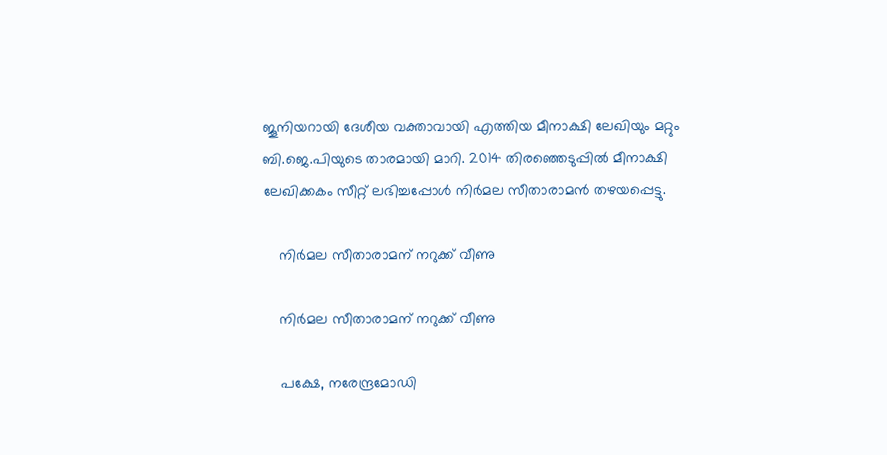ജൂനിയറായി ദേശീയ വക്താവായി എത്തിയ മീനാക്ഷി ലേഖിയും മറ്റും ബി.ജെ.പിയുടെ താരമായി മാറി. 2014 തിരഞ്ഞെടുപ്പിൽ മീനാക്ഷി ലേഖിക്കകം സീറ്റ് ലഭിച്ചപ്പോൾ നിർമല സീതാരാമൻ തഴയപ്പെട്ടു.

    നിർമല സീതാരാമന് നറുക്ക് വീണു

    നിർമല സീതാരാമന് നറുക്ക് വീണു

    പക്ഷേ, നരേന്ദ്രമോഡി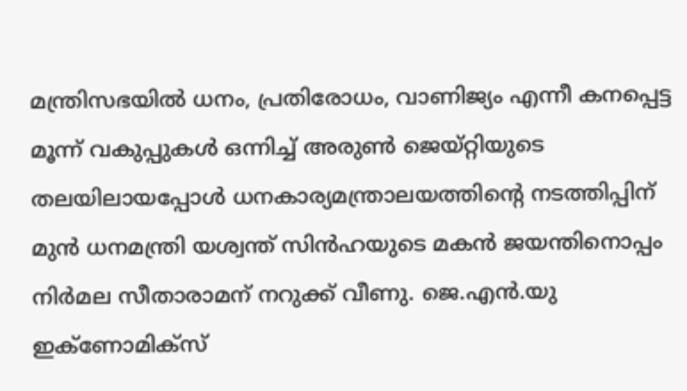മന്ത്രിസഭയിൽ ധനം, പ്രതിരോധം, വാണിജ്യം എന്നീ കനപ്പെട്ട മൂന്ന് വകുപ്പുകൾ ഒന്നിച്ച് അരുൺ ജെയ്റ്റിയുടെ തലയിലായപ്പോൾ ധനകാര്യമന്ത്രാലയത്തിന്റെ നടത്തിപ്പിന് മുൻ ധനമന്ത്രി യശ്വന്ത് സിൻഹയുടെ മകൻ ജയന്തിനൊപ്പം നിർമല സീതാരാമന് നറുക്ക് വീണു. ജെ.എൻ.യു ഇക്ണോമിക്സ്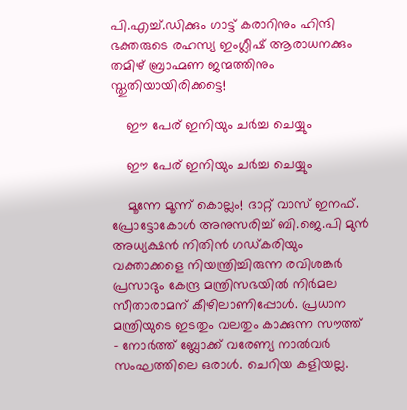പി.എച്ച്.ഡിക്കും ഗാട്ട് കരാറിനും ഹിന്ദി ഭക്തരുടെ രഹസ്യ ഇംഗ്ലീഷ് ആരാധനക്കും തമിഴ് ബ്രാഹ്മണ ജന്മത്തിനും സ്തുതിയായിരിക്കട്ടെ!

    ഈ പേര് ഇനിയും ചർച്ച ചെയ്യും

    ഈ പേര് ഇനിയും ചർച്ച ചെയ്യും

    മൂന്നേ മൂന്ന് കൊല്ലം! ദാറ്റ് വാസ് ഇനഫ്. പ്രോട്ടോകോൾ അനുസരിച്ച് ബി.ജെ.പി മുൻ അധ്യക്ഷൻ നിതിൻ ഗഡ്കരിയും വക്താക്കളെ നിയന്ത്രിച്ചിരുന്ന രവിശങ്കർ പ്രസാദും കേന്ദ്ര മന്ത്രിസഭയിൽ നിർമല സീതാരാമന് കീഴിലാണിപ്പോൾ. പ്രധാന മന്ത്രിയുടെ ഇടതും വലതും കാക്കുന്ന സൗത്ത് - നോർത്ത് ബ്ലോക്ക് വരേണ്യ നാൽവർ സംഘത്തിലെ ഒരാൾ. ചെറിയ കളിയല്ല.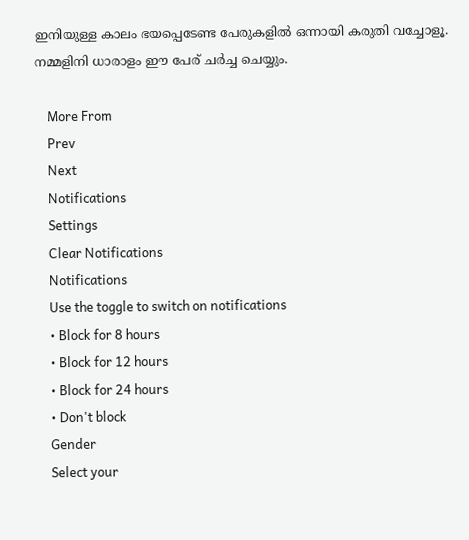ഇനിയുള്ള കാലം ഭയപ്പെടേണ്ട പേരുകളിൽ ഒന്നായി കരുതി വച്ചോളൂ. നമ്മളിനി ധാരാളം ഈ പേര് ചർച്ച ചെയ്യും.

    More From
    Prev
    Next
    Notifications
    Settings
    Clear Notifications
    Notifications
    Use the toggle to switch on notifications
    • Block for 8 hours
    • Block for 12 hours
    • Block for 24 hours
    • Don't block
    Gender
    Select your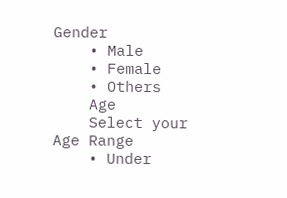Gender
    • Male
    • Female
    • Others
    Age
    Select your Age Range
    • Under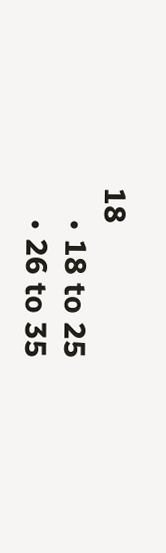18
    • 18 to 25
    • 26 to 35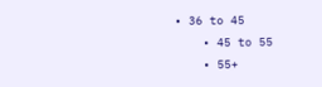• 36 to 45
    • 45 to 55
    • 55+